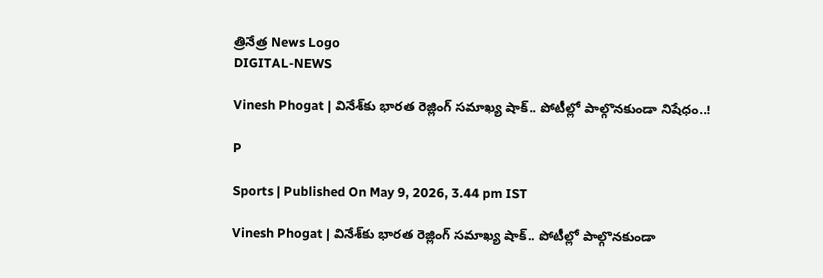త్రినేత్ర News Logo
DIGITAL-NEWS

Vinesh Phogat | వినేశ్‌కు భార‌త రెజ్లింగ్ స‌మాఖ్య షాక్‌.. పోటీల్లో పాల్గొన‌కుండా నిషేధం..!

P

Sports | Published On May 9, 2026, 3.44 pm IST

Vinesh Phogat | వినేశ్‌కు భార‌త రెజ్లింగ్ స‌మాఖ్య షాక్‌.. పోటీల్లో పాల్గొన‌కుండా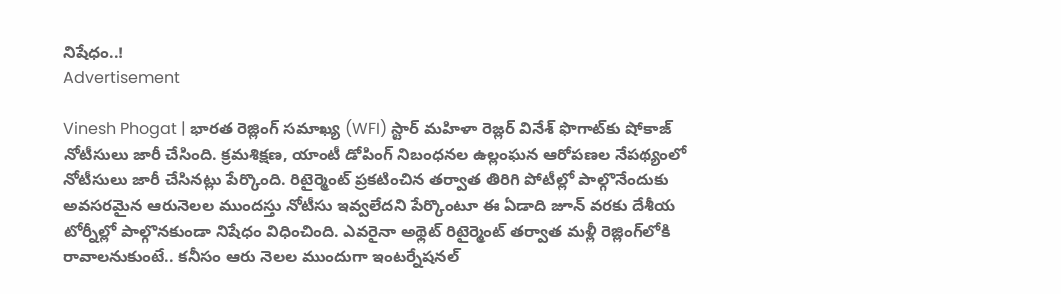నిషేధం..!
Advertisement

Vinesh Phogat | భారత రెజ్లింగ్ సమాఖ్య (WFI) స్టార్ మహిళా రెజ్లర్ వినేశ్ ఫొగాట్‌కు షోకాజ్ నోటీసులు జారీ చేసింది. క్ర‌మ‌శిక్ష‌ణ, యాంటీ డోపింగ్ నిబంధ‌న‌ల ఉల్లంఘ‌న ఆరోప‌ణ‌ల నేప‌థ్యంలో నోటీసులు జారీ చేసిన‌ట్లు పేర్కొంది. రిటైర్మెంట్ ప్ర‌క‌టించిన త‌ర్వాత తిరిగి పోటీల్లో పాల్గొనేందుకు అవ‌స‌ర‌మైన ఆరునెల‌ల ముంద‌స్తు నోటీసు ఇవ్వ‌లేద‌ని పేర్కొంటూ ఈ ఏడాది జూన్ వ‌ర‌కు దేశీయ టోర్నీల్లో పాల్గొన‌కుండా నిషేధం విధించింది. ఎవ‌రైనా అథ్లెట్ రిటైర్మెంట్ తర్వాత మళ్లీ రెజ్లింగ్‌లోకి రావాలనుకుంటే.. కనీసం ఆరు నెలల ముందుగా ఇంటర్నేషనల్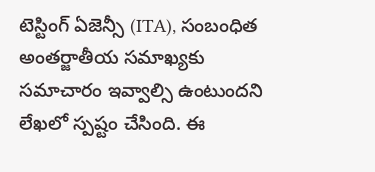టెస్టింగ్ ఏజెన్సీ (ITA), సంబంధిత అంతర్జాతీయ సమాఖ్యకు సమాచారం ఇవ్వాల్సి ఉంటుంద‌ని లేఖలో స్ప‌ష్టం చేసింది. ఈ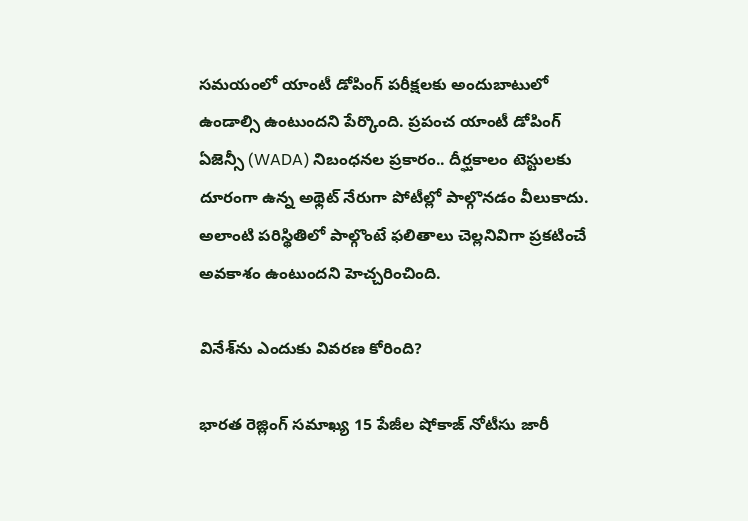స‌మ‌యంలో యాంటీ డోపింగ్ పరీక్షలకు అందుబాటులో ఉండాల్సి ఉంటుందని పేర్కొంది. ప్రపంచ యాంటీ డోపింగ్ ఏజెన్సీ (WADA) నిబంధ‌న‌ల ప్ర‌కారం.. దీర్ఘకాలం టెస్టుల‌కు దూరంగా ఉన్న అథ్లెట్ నేరుగా పోటీల్లో పాల్గొన‌డం వీలుకాదు. అలాంటి పరిస్థితిలో పాల్గొంటే ఫలితాలు చెల్లనివిగా ప్రకటించే అవకాశం ఉంటుందని హెచ్చరించింది.

వినేశ్‌ను ఎందుకు వివరణ కోరింది?

భార‌త రెజ్లింగ్ స‌మాఖ్య 15 పేజీల షోకాజ్ నోటీసు జారీ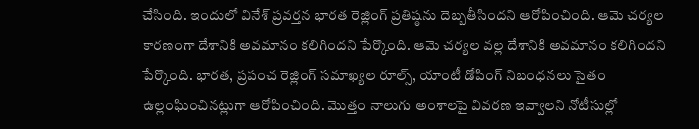చేసింది. ఇందులో వినేశ్ ప్ర‌వ‌ర్త‌న భారత రెజ్లింగ్ ప్రతిష్ఠను దెబ్బతీసిందని ఆరోపించింది. ఆమె చ‌ర్య‌ల కార‌ణంగా దేశానికి అవ‌మానం క‌లిగింద‌ని పేర్కొంది. ఆమె చర్యల వల్ల దేశానికి అవమానం కలిగిందని పేర్కొంది. భార‌త‌, ప్ర‌పంచ రెజ్లింగ్ స‌మాఖ్య‌ల రూల్స్‌, యాంటీ డోపింగ్ నిబంధ‌న‌లు సైతం ఉల్లంఘించిన‌ట్లుగా ఆరోపించింది. మొత్తం నాలుగు అంశాల‌పై వివ‌ర‌ణ ఇవ్వాల‌ని నోటీసుల్లో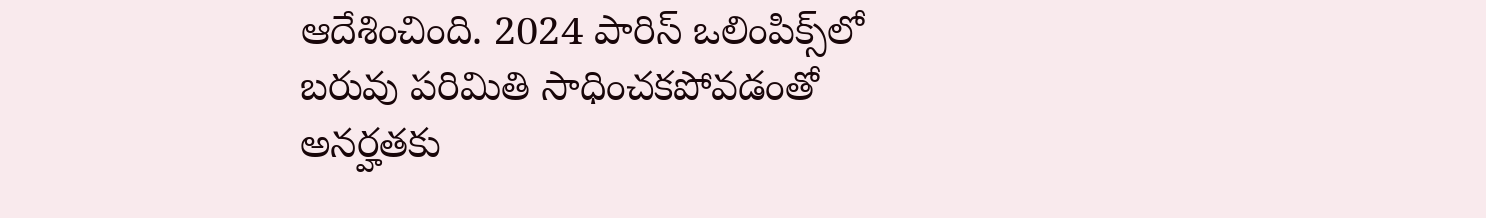ఆదేశించింది. 2024 పారిస్ ఒలింపిక్స్‌లో బరువు పరిమితి సాధించకపోవడంతో అనర్హతకు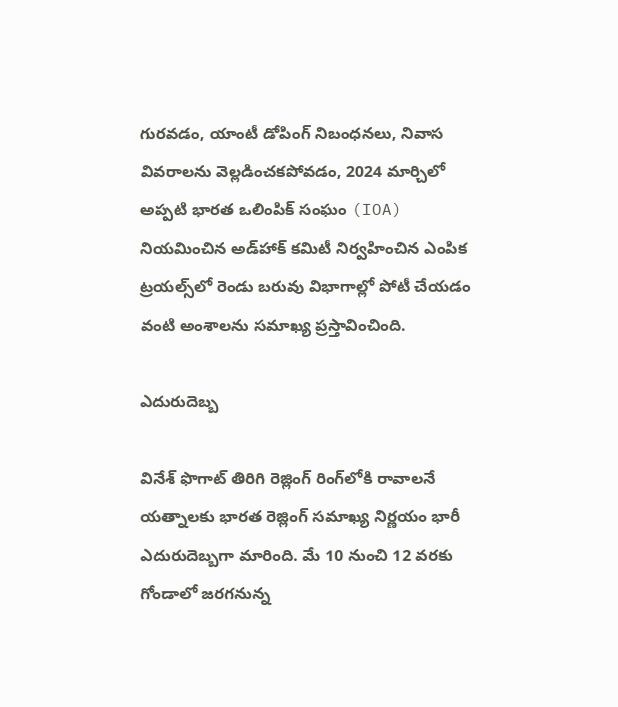గుర‌వ‌డం, యాంటీ డోపింగ్ నిబంధనలు, నివాస వివరాలను వెల్లడించకపోవడం, 2024 మార్చిలో అప్పటి భారత ఒలింపిక్ సంఘం (IOA) నియమించిన అడ్‌హాక్ కమిటీ నిర్వహించిన ఎంపిక ట్రయల్స్‌లో రెండు బరువు విభాగాల్లో పోటీ చేయడం వంటి అంశాలను స‌మాఖ్య ప్ర‌స్తావించింది.

ఎదురుదెబ్బ

వినేశ్ ఫొగాట్ తిరిగి రెజ్లింగ్ రింగ్‌లోకి రావాల‌నే య‌త్నాల‌కు భార‌త రెజ్లింగ్ స‌మాఖ్య నిర్ణ‌యం భారీ ఎదురుదెబ్బ‌గా మారింది. మే 10 నుంచి 12 వరకు గోండాలో జరగనున్న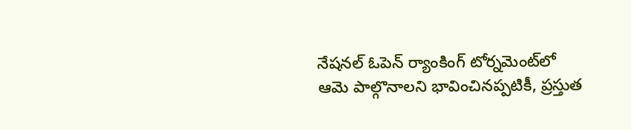నేషనల్ ఓపెన్ ర్యాంకింగ్ టోర్నమెంట్‌లో ఆమె పాల్గొనాలని భావించినప్పటికీ, ప్రస్తుత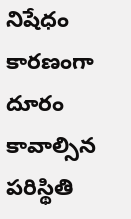నిషేధం కారణంగా దూరం కావాల్సిన ప‌రిస్థితి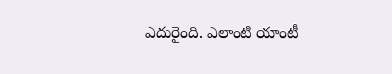ఎదురైంది. ఎలాంటి యాంటీ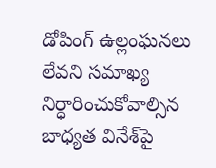డోపింగ్ ఉల్లంఘనలు లేవని సమాఖ్య నిర్ధారించుకోవాల్సిన బాధ్యత వినేశ్‌పై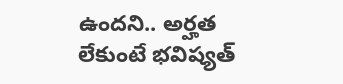ఉంద‌ని.. అర్హత లేకుంటే భవిష్యత్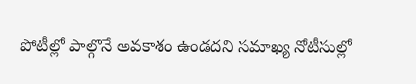పోటీల్లో పాల్గొనే అవకాశం ఉండ‌ద‌ని స‌మాఖ్య నోటీసుల్లో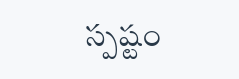స్ప‌ష్టం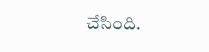చేసింది.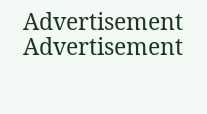Advertisement
Advertisement